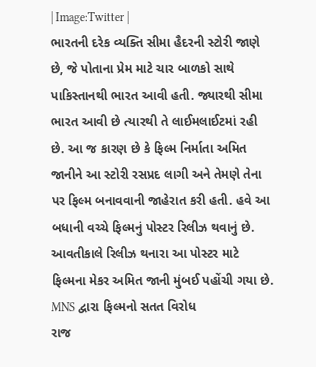| Image:Twitter |
ભારતની દરેક વ્યક્તિ સીમા હૈદરની સ્ટોરી જાણે છે, જે પોતાના પ્રેમ માટે ચાર બાળકો સાથે પાકિસ્તાનથી ભારત આવી હતી. જ્યારથી સીમા ભારત આવી છે ત્યારથી તે લાઈમલાઈટમાં રહી છે. આ જ કારણ છે કે ફિલ્મ નિર્માતા અમિત જાનીને આ સ્ટોરી રસપ્રદ લાગી અને તેમણે તેના પર ફિલ્મ બનાવવાની જાહેરાત કરી હતી. હવે આ બધાની વચ્ચે ફિલ્મનું પોસ્ટર રિલીઝ થવાનું છે. આવતીકાલે રિલીઝ થનારા આ પોસ્ટર માટે ફિલ્મના મેકર અમિત જાની મુંબઈ પહોંચી ગયા છે.
MNS દ્વારા ફિલ્મનો સતત વિરોધ
રાજ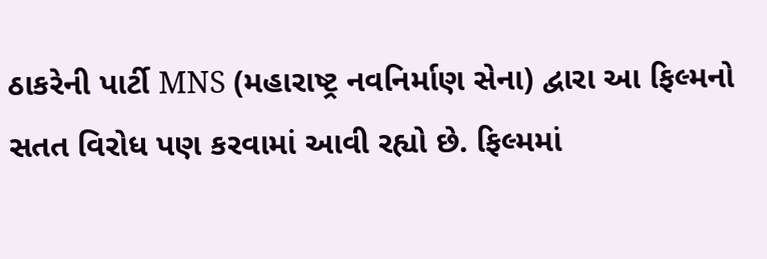ઠાકરેની પાર્ટી MNS (મહારાષ્ટ્ર નવનિર્માણ સેના) દ્વારા આ ફિલ્મનો સતત વિરોધ પણ કરવામાં આવી રહ્યો છે. ફિલ્મમાં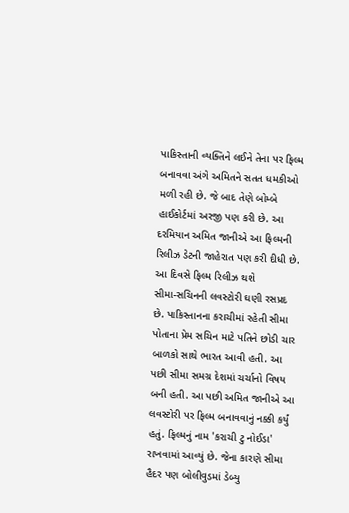પાકિસ્તાની વ્યક્તિને લઈને તેના પર ફિલ્મ બનાવવા અંગે અમિતને સતત ધમકીઓ મળી રહી છે. જે બાદ તેણે બોમ્બે હાઈકોર્ટમાં અરજી પણ કરી છે. આ દરમિયાન અમિત જાનીએ આ ફિલ્મની રિલીઝ ડેટની જાહેરાત પણ કરી દીધી છે.
આ દિવસે ફિલ્મ રિલીઝ થશે
સીમા-સચિનની લવસ્ટોરી ઘણી રસપ્રદ છે. પાકિસ્તાનના કરાચીમાં રહેતી સીમા પોતાના પ્રેમ સચિન માટે પતિને છોડી ચાર બાળકો સાથે ભારત આવી હતી. આ પછી સીમા સમગ્ર દેશમાં ચર્ચાનો વિષય બની હતી. આ પછી અમિત જાનીએ આ લવસ્ટોરી પર ફિલ્મ બનાવવાનું નક્કી કર્યું હતું. ફિલ્મનું નામ 'કરાચી ટુ નોઈડા' રાખવામાં આવ્યું છે. જેના કારણે સીમા હૈદર પણ બોલીવુડમાં ડેબ્યુ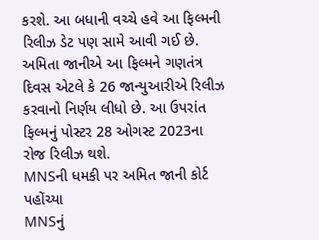કરશે. આ બધાની વચ્ચે હવે આ ફિલ્મની રિલીઝ ડેટ પણ સામે આવી ગઈ છે. અમિતા જાનીએ આ ફિલ્મને ગણતંત્ર દિવસ એટલે કે 26 જાન્યુઆરીએ રિલીઝ કરવાનો નિર્ણય લીધો છે. આ ઉપરાંત ફિલ્મનું પોસ્ટર 28 ઓગસ્ટ 2023ના રોજ રિલીઝ થશે.
MNSની ધમકી પર અમિત જાની કોર્ટ પહોંચ્યા
MNSનું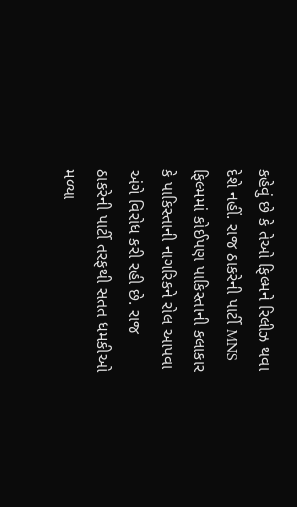કહેવું છે કે તેઓ ફિલ્મને રિલીઝ થવા દેશે નહીં. રાજ ઠાકરેની પાર્ટી MNS ફિલ્મમાં કોઈપણ પાકિસ્તાની કલાકાર કે પાકિસ્તાની નાગરિકને રોલ આપવા અંગે વિરોધ કરી રહી છે. રાજ ઠાકરેની પાર્ટી તરફથી સતત ધમકીઓ મળ્યા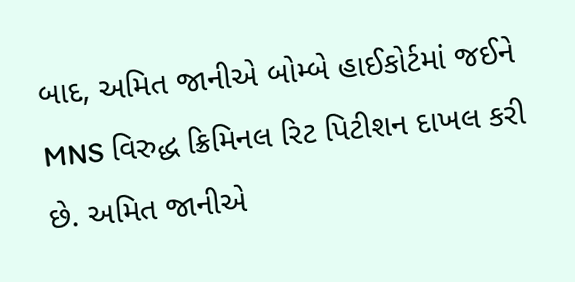બાદ, અમિત જાનીએ બોમ્બે હાઈકોર્ટમાં જઈને MNS વિરુદ્ધ ક્રિમિનલ રિટ પિટીશન દાખલ કરી છે. અમિત જાનીએ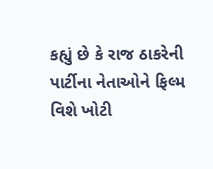કહ્યું છે કે રાજ ઠાકરેની પાર્ટીના નેતાઓને ફિલ્મ વિશે ખોટી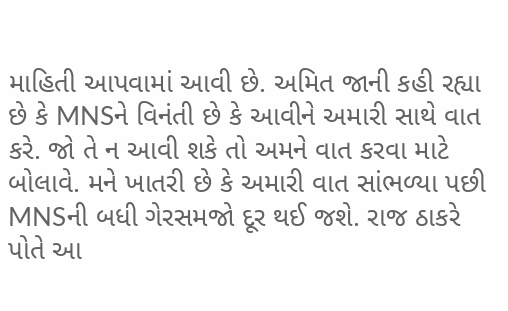માહિતી આપવામાં આવી છે. અમિત જાની કહી રહ્યા છે કે MNSને વિનંતી છે કે આવીને અમારી સાથે વાત કરે. જો તે ન આવી શકે તો અમને વાત કરવા માટે બોલાવે. મને ખાતરી છે કે અમારી વાત સાંભળ્યા પછી MNSની બધી ગેરસમજો દૂર થઈ જશે. રાજ ઠાકરે પોતે આ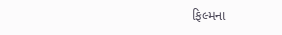ફિલ્મના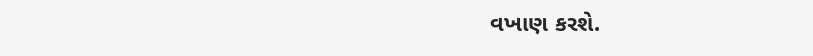વખાણ કરશે.